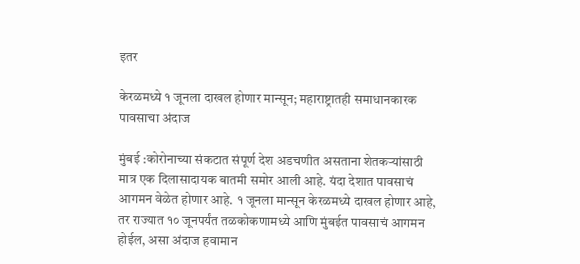इतर

केरळमध्ये १ जूनला दाखल होणार मान्सून; महाराष्ट्रातही समाधानकारक पावसाचा अंदाज

मुंबई :कोरोनाच्या संकटात संपूर्ण देश अडचणीत असताना शेतकऱ्यांसाठी मात्र एक दिलासादायक बातमी समोर आली आहे. यंदा देशात पावसाचं आगमन वेळेत होणार आहे. १ जूनला मान्सून केरळमध्ये दाखल होणार आहे, तर राज्यात १० जूनपर्यंत तळकोकणामध्ये आणि मुंबईत पावसाचं आगमन होईल, असा अंदाज हवामान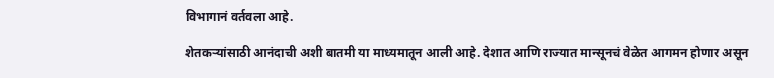विभागानं वर्तवला आहे.

शेतकऱ्यांसाठी आनंदाची अशी बातमी या माध्यमातून आली आहे. देशात आणि राज्यात मान्सूनचं वेळेत आगमन होणार असून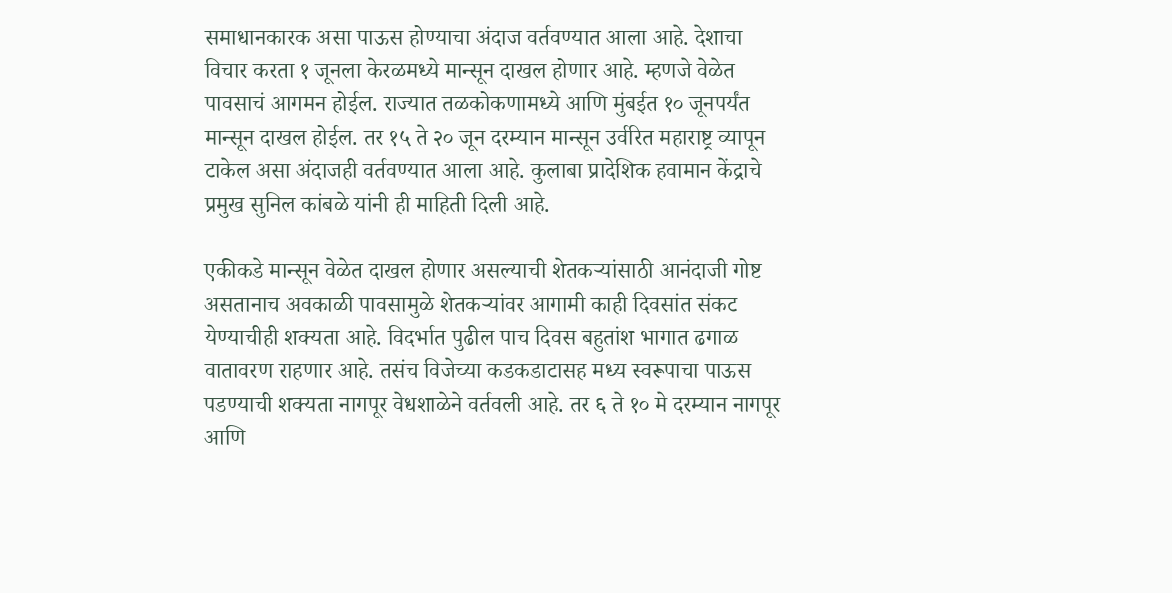समाधानकारक असा पाऊस होण्याचा अंदाज वर्तवण्यात आला आहे. देशाचा विचार करता १ जूनला केरळमध्ये मान्सून दाखल होणार आहे. म्हणजे वेळेत पावसाचं आगमन होईल. राज्यात तळकोकणामध्ये आणि मुंबईत १० जूनपर्यंत मान्सून दाखल होईल. तर १५ ते २० जून दरम्यान मान्सून उर्वरित महाराष्ट्र व्यापून टाकेल असा अंदाजही वर्तवण्यात आला आहे. कुलाबा प्रादेशिक हवामान केंद्राचे प्रमुख सुनिल कांबळे यांनी ही माहिती दिली आहे.

एकीकडे मान्सून वेळेत दाखल होणार असल्याची शेतकऱ्यांसाठी आनंदाजी गोष्ट असतानाच अवकाळी पावसामुळे शेतकऱ्यांवर आगामी काही दिवसांत संकट येण्याचीही शक्यता आहे. विदर्भात पुढील पाच दिवस बहुतांश भागात ढगाळ वातावरण राहणार आहे. तसंच विजेच्या कडकडाटासह मध्य स्वरूपाचा पाऊस पडण्याची शक्यता नागपूर वेधशाळेने वर्तवली आहे. तर ६ ते १० मे दरम्यान नागपूर आणि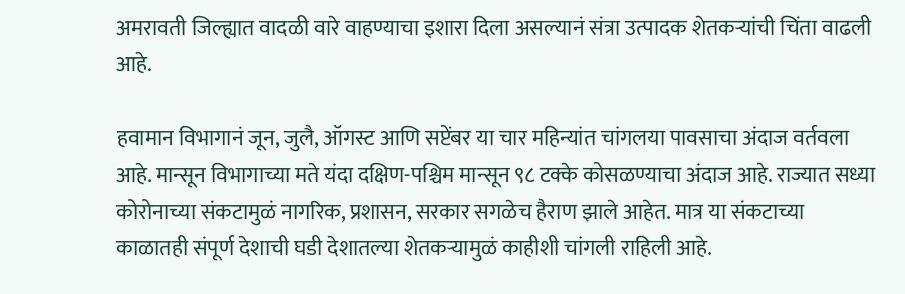अमरावती जिल्ह्यात वादळी वारे वाहण्याचा इशारा दिला असल्यानं संत्रा उत्पादक शेतकऱ्यांची चिंता वाढली आहे.

हवामान विभागानं जून, जुलै, ऑगस्ट आणि सप्टेंबर या चार महिन्यांत चांगलया पावसाचा अंदाज वर्तवला आहे. मान्सून विभागाच्या मते यंदा दक्षिण-पश्चिम मान्सून ९८ टक्के कोसळण्याचा अंदाज आहे. राज्यात सध्या कोरोनाच्या संकटामुळं नागरिक, प्रशासन, सरकार सगळेच हैराण झाले आहेत. मात्र या संकटाच्या काळातही संपूर्ण देशाची घडी देशातल्या शेतकऱ्यामुळं काहीशी चांगली राहिली आहे.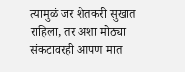त्यामुळं जर शेतकरी सुखात राहिला, तर अशा मोठ्या संकटावरही आपण मात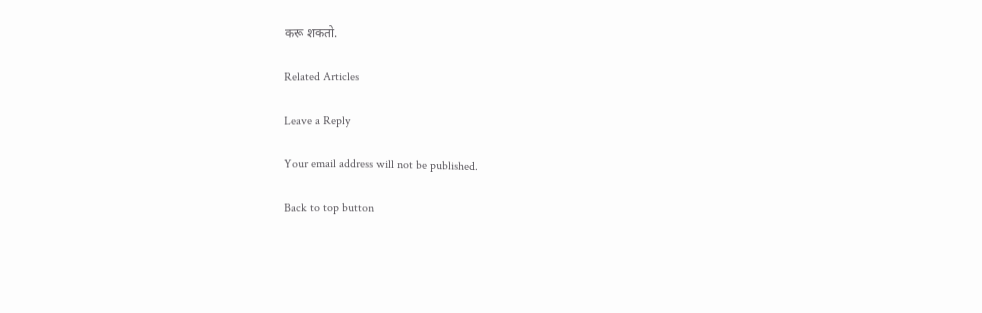करू शकतो.

Related Articles

Leave a Reply

Your email address will not be published.

Back to top button